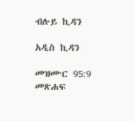ብሉይ ኪዳን

አዲስ ኪዳን

መዝሙር 95:9 መጽሐፍ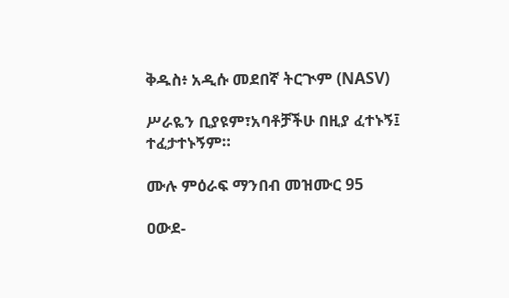ቅዱስ፥ አዲሱ መደበኛ ትርጒም (NASV)

ሥራዬን ቢያዩም፣አባቶቻችሁ በዚያ ፈተኑኝ፤ ተፈታተኑኝም።

ሙሉ ምዕራፍ ማንበብ መዝሙር 95

ዐውደ-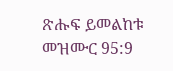ጽሑፍ ይመልከቱ መዝሙር 95:9